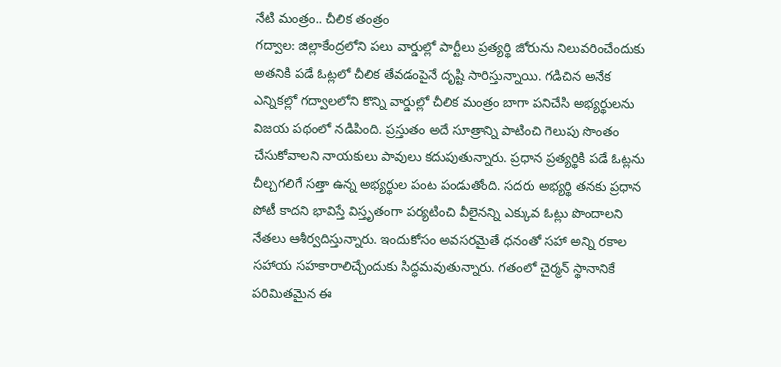నేటి మంత్రం.. చీలిక తంత్రం
గద్వాల: జిల్లాకేంద్రలోని పలు వార్డుల్లో పార్టీలు ప్రత్యర్థి జోరును నిలువరించేందుకు అతనికి పడే ఓట్లలో చీలిక తేవడంపైనే దృష్టి సారిస్తున్నాయి. గడిచిన అనేక ఎన్నికల్లో గద్వాలలోని కొన్ని వార్డుల్లో చీలిక మంత్రం బాగా పనిచేసి అభ్యర్థులను విజయ పథంలో నడిపింది. ప్రస్తుతం అదే సూత్రాన్ని పాటించి గెలుపు సొంతం చేసుకోవాలని నాయకులు పావులు కదుపుతున్నారు. ప్రధాన ప్రత్యర్థికి పడే ఓట్లను చీల్చగలిగే సత్తా ఉన్న అభ్యర్థుల పంట పండుతోంది. సదరు అభ్యర్థి తనకు ప్రధాన పోటీ కాదని భావిస్తే విస్తృతంగా పర్యటించి వీలైనన్ని ఎక్కువ ఓట్లు పొందాలని నేతలు ఆశీర్వదిస్తున్నారు. ఇందుకోసం అవసరమైతే ధనంతో సహా అన్ని రకాల సహాయ సహకారాలిచ్చేందుకు సిద్ధమవుతున్నారు. గతంలో చైర్మన్ స్థానానికే పరిమితమైన ఈ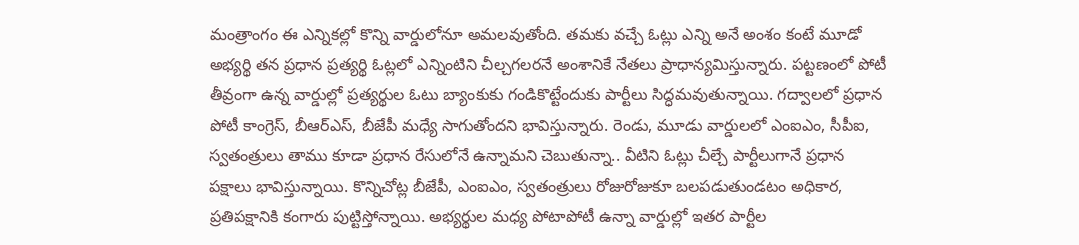మంత్రాంగం ఈ ఎన్నికల్లో కొన్ని వార్డులోనూ అమలవుతోంది. తమకు వచ్చే ఓట్లు ఎన్ని అనే అంశం కంటే మూడో అభ్యర్థి తన ప్రధాన ప్రత్యర్థి ఓట్లలో ఎన్నింటిని చీల్చగలరనే అంశానికే నేతలు ప్రాధాన్యమిస్తున్నారు. పట్టణంలో పోటీ తీవ్రంగా ఉన్న వార్డుల్లో ప్రత్యర్థుల ఓటు బ్యాంకుకు గండికొట్టేందుకు పార్టీలు సిద్ధమవుతున్నాయి. గద్వాలలో ప్రధాన పోటీ కాంగ్రెస్, బీఆర్ఎస్, బీజేపీ మధ్యే సాగుతోందని భావిస్తున్నారు. రెండు, మూడు వార్డులలో ఎంఐఎం, సీపీఐ, స్వతంత్రులు తాము కూడా ప్రధాన రేసులోనే ఉన్నామని చెబుతున్నా.. వీటిని ఓట్లు చీల్చే పార్టీలుగానే ప్రధాన పక్షాలు భావిస్తున్నాయి. కొన్నిచోట్ల బీజేపీ, ఎంఐఎం, స్వతంత్రులు రోజురోజుకూ బలపడుతుండటం అధికార, ప్రతిపక్షానికి కంగారు పుట్టిస్తోన్నాయి. అభ్యర్థుల మధ్య పోటాపోటీ ఉన్నా వార్డుల్లో ఇతర పార్టీల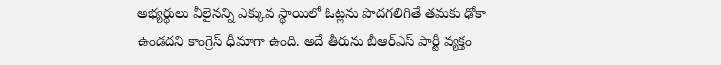అభ్యర్థులు వీలైనన్ని ఎక్కువ స్థాయిలో ఓట్లను పొదగలిగితే తమకు ఢోకా ఉండదని కాంగ్రెస్ ధీమాగా ఉంది. అదే తీరును బీఆర్ఎస్ పార్టీ వ్యక్తం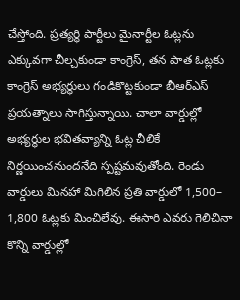చేస్తోంది. ప్రత్యర్థి పార్టీలు మైనార్టీల ఓట్లను ఎక్కువగా చీల్చకుండా కాంగ్రెస్, తన పాత ఓట్లకు కాంగ్రెస్ అభ్యర్థులు గండికొట్టకుండా బీఆర్ఎస్ ప్రయత్నాలు సాగిస్తున్నాయి. చాలా వార్డుల్లో అభ్యర్థుల భవితవ్యాన్ని ఓట్ల చీలికే నిర్ణయించనుందనేది స్పష్టమవుతోంది. రెండు వార్డులు మినహా మిగిలిన ప్రతి వార్డులో 1,500– 1,800 ఓట్లకు మించిలేవు. ఈసారి ఎవరు గెలిచినా కొన్ని వార్డుల్లో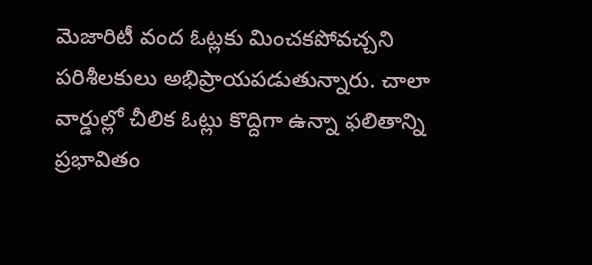మెజారిటీ వంద ఓట్లకు మించకపోవచ్చని పరిశీలకులు అభిప్రాయపడుతున్నారు. చాలా వార్డుల్లో చీలిక ఓట్లు కొద్దిగా ఉన్నా ఫలితాన్ని ప్రభావితం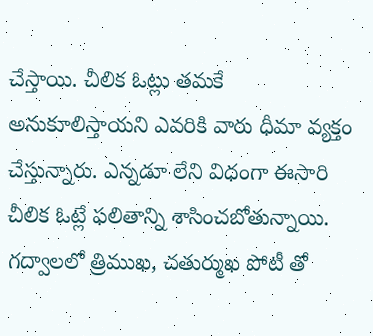చేస్తాయి. చీలిక ఓట్లు తమకే అనుకూలిస్తాయని ఎవరికి వారు ధీమా వ్యక్తం చేస్తున్నారు. ఎన్నడూ లేని విధంగా ఈసారి చీలిక ఓట్లే ఫలితాన్ని శాసించబోతున్నాయి. గద్వాలలో త్రిముఖ, చతుర్ముఖ పోటీ తో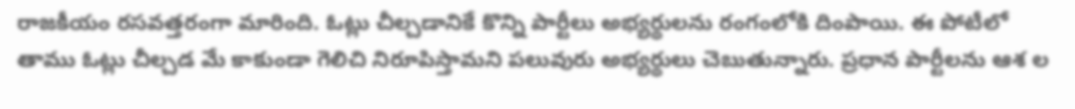రాజకీయం రసవత్తరంగా మారింది. ఓట్లు చీల్చడానికే కొన్ని పార్టీలు అభ్యర్థులను రంగంలోకి దింపాయి. ఈ పోటీలో తాము ఓట్లు చీల్చడ మే కాకుండా గెలిచి నిరూపిస్తామని పలువురు అభ్యర్థులు చెబుతున్నారు. ప్రధాన పార్టీలను ఆశ ల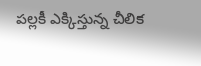పల్లకీ ఎక్కిస్తున్న చీలిక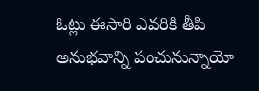ఓట్లు ఈసారి ఎవరికి తీపి అనుభవాన్ని పంచునున్నాయో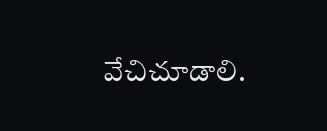వేచిచూడాలి.